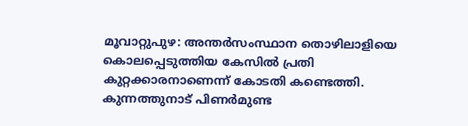മൂവാറ്റുപുഴ: അന്തർസംസ്ഥാന തൊഴിലാളിയെ കൊലപ്പെടുത്തിയ കേസിൽ പ്രതി കുറ്റക്കാരനാണെന്ന് കോടതി കണ്ടെത്തി. കുന്നത്തുനാട് പിണർമുണ്ട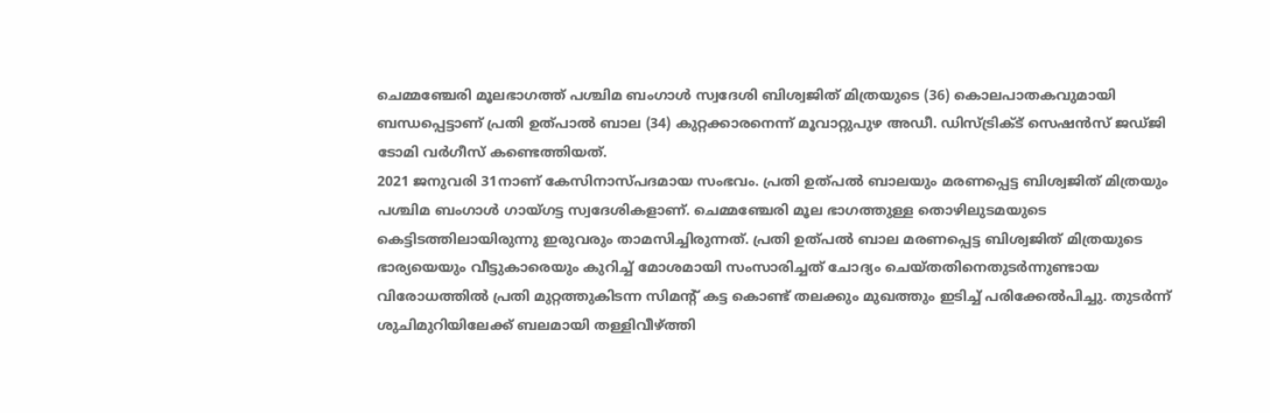ചെമ്മഞ്ചേരി മൂലഭാഗത്ത് പശ്ചിമ ബംഗാൾ സ്വദേശി ബിശ്വജിത് മിത്രയുടെ (36) കൊലപാതകവുമായി ബന്ധപ്പെട്ടാണ് പ്രതി ഉത്പാൽ ബാല (34) കുറ്റക്കാരനെന്ന് മൂവാറ്റുപുഴ അഡീ. ഡിസ്ട്രിക്ട് സെഷൻസ് ജഡ്ജി ടോമി വർഗീസ് കണ്ടെത്തിയത്.
2021 ജനുവരി 31നാണ് കേസിനാസ്പദമായ സംഭവം. പ്രതി ഉത്പൽ ബാലയും മരണപ്പെട്ട ബിശ്വജിത് മിത്രയും പശ്ചിമ ബംഗാൾ ഗായ്ഗട്ട സ്വദേശികളാണ്. ചെമ്മഞ്ചേരി മൂല ഭാഗത്തുള്ള തൊഴിലുടമയുടെ കെട്ടിടത്തിലായിരുന്നു ഇരുവരും താമസിച്ചിരുന്നത്. പ്രതി ഉത്പൽ ബാല മരണപ്പെട്ട ബിശ്വജിത് മിത്രയുടെ ഭാര്യയെയും വീട്ടുകാരെയും കുറിച്ച് മോശമായി സംസാരിച്ചത് ചോദ്യം ചെയ്തതിനെതുടർന്നുണ്ടായ വിരോധത്തിൽ പ്രതി മുറ്റത്തുകിടന്ന സിമന്റ് കട്ട കൊണ്ട് തലക്കും മുഖത്തും ഇടിച്ച് പരിക്കേൽപിച്ചു. തുടർന്ന് ശുചിമുറിയിലേക്ക് ബലമായി തള്ളിവീഴ്ത്തി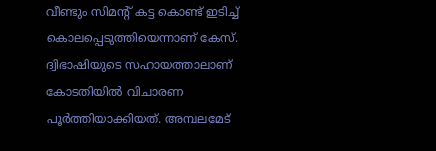വീണ്ടും സിമന്റ് കട്ട കൊണ്ട് ഇടിച്ച് കൊലപ്പെടുത്തിയെന്നാണ് കേസ്. ദ്വിഭാഷിയുടെ സഹായത്താലാണ് കോടതിയിൽ വിചാരണ പൂർത്തിയാക്കിയത്. അമ്പലമേട്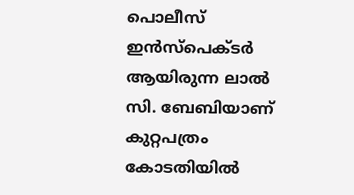പൊലീസ് ഇൻസ്പെക്ടർ ആയിരുന്ന ലാൽ സി. ബേബിയാണ് കുറ്റപത്രം കോടതിയിൽ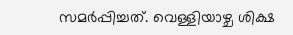സമർപ്പിച്ചത്. വെള്ളിയാഴ്ച ശിക്ഷ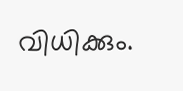വിധിക്കും.